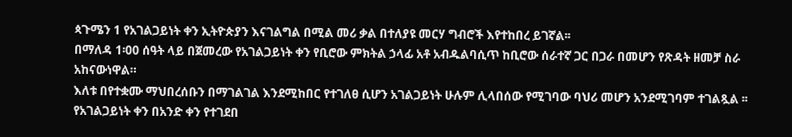ጳጉሜን 1 የአገልጋይነት ቀን ኢትዮጵያን እናገልግል በሚል መሪ ቃል በተለያዩ መርሃ ግብሮች እየተከበረ ይገኛል፡፡
በማለዳ 1፡00 ሰዓት ላይ በጀመረው የአገልጋይነት ቀን የቢሮው ምክትል ኃላፊ አቶ አብዱልባሲጥ ከቢሮው ሰራተኛ ጋር በጋራ በመሆን የጽዳት ዘመቻ ስራ አከናውነዋል።
እለቱ በየተቋሙ ማህበረሰቡን በማገልገል እንደሚከበር የተገለፀ ሲሆን አገልጋይነት ሁሉም ሊላበሰው የሚገባው ባህሪ መሆን አንደሚገባም ተገልጿል ፡፡
የአገልጋይነት ቀን በአንድ ቀን የተገደበ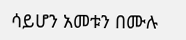ሳይሆን አመቱን በሙሉ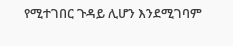የሚተገበር ጉዳይ ሊሆን እንደሚገባም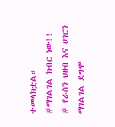ተመላክቷል።
#ማገልገል ክብር ነው!!
# የራስን ህዘብ እና ሀገርን ማገልገል ደግሞ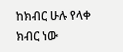ከክብር ሁሉ የላቀ ክብር ነው